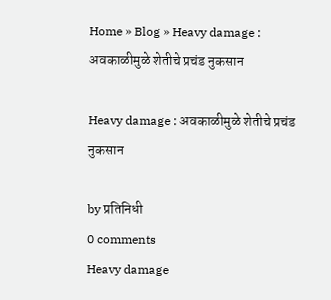Home » Blog » Heavy damage : अवकाळीमुळे शेतीचे प्रचंड नुकसान

Heavy damage : अवकाळीमुळे शेतीचे प्रचंड नुकसान

by प्रतिनिधी
0 comments
Heavy damage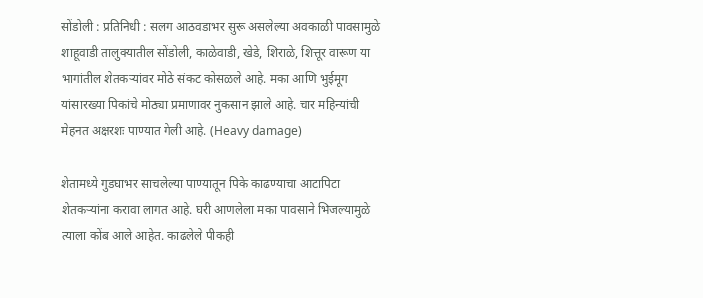सोंडोली : प्रतिनिधी : सलग आठवडाभर सुरू असलेल्या अवकाळी पावसामुळे शाहूवाडी तालुक्यातील सोंडोली, काळेवाडी, खेडे, शिराळे, शित्तूर वारूण या भागांतील शेतकऱ्यांवर मोठे संकट कोसळले आहे. मका आणि भुईमूग यांसारख्या पिकांचे मोठ्या प्रमाणावर नुकसान झाले आहे. चार महिन्यांची मेहनत अक्षरशः पाण्यात गेली आहे. (Heavy damage)

शेतामध्ये गुडघाभर साचलेल्या पाण्यातून पिके काढण्याचा आटापिटा शेतकऱ्यांना करावा लागत आहे. घरी आणलेला मका पावसाने भिजल्यामुळे त्याला कोंब आले आहेत. काढलेले पीकही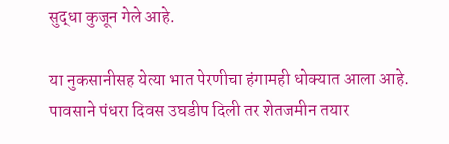सुद्धा कुजून गेले आहे.

या नुकसानीसह येत्या भात पेरणीचा हंगामही धोक्यात आला आहे. पावसाने पंधरा दिवस उघडीप दिली तर शेतजमीन तयार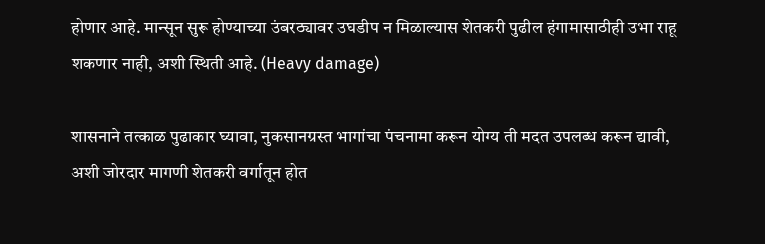होणार आहे. मान्सून सुरू होण्याच्या उंबरठ्यावर उघडीप न मिळाल्यास शेतकरी पुढील हंगामासाठीही उभा राहू शकणार नाही, अशी स्थिती आहे. (Heavy damage)

शासनाने तत्काळ पुढाकार घ्यावा, नुकसानग्रस्त भागांचा पंचनामा करून योग्य ती मदत उपलब्ध करून द्यावी, अशी जोरदार मागणी शेतकरी वर्गातून होत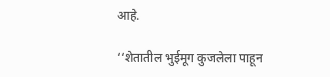आहे.

‘‘शेतातील भुईमूग कुजलेला पाहून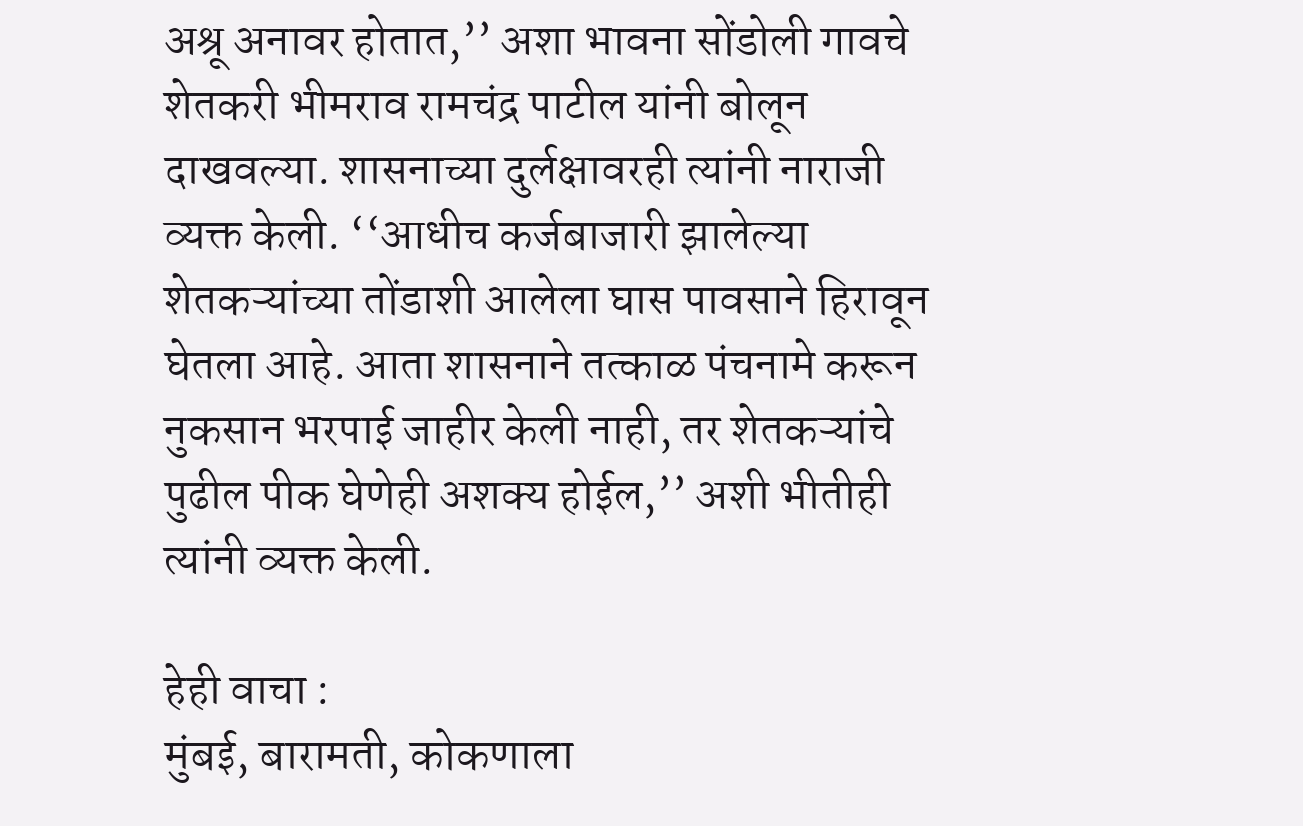अश्रू अनावर होतात,’’ अशा भावना सोंडोली गावचे शेतकरी भीमराव रामचंद्र पाटील यांनी बोलून दाखवल्या. शासनाच्या दुर्लक्षावरही त्यांनी नाराजी व्यक्त केली. ‘‘आधीच कर्जबाजारी झालेल्या शेतकऱ्यांच्या तोंडाशी आलेला घास पावसाने हिरावून घेतला आहे. आता शासनाने तत्काळ पंचनामे करून नुकसान भरपाई जाहीर केली नाही, तर शेतकऱ्यांचे पुढील पीक घेणेही अशक्य होईल,’’ अशी भीतीही त्यांनी व्यक्त केली.

हेही वाचा :
मुंबई, बारामती, कोकणाला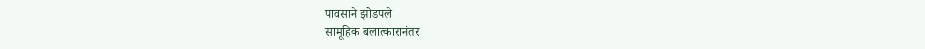पावसाने झोडपले
सामूहिक बलात्कारानंतर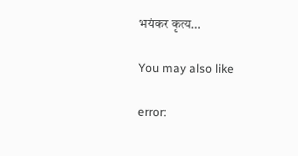भयंकर कृत्य…

You may also like

error: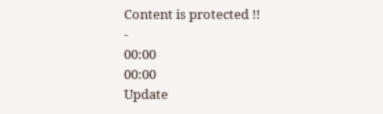Content is protected !!
-
00:00
00:00
Update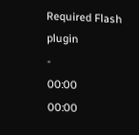Required Flash plugin
-
00:00
00:00